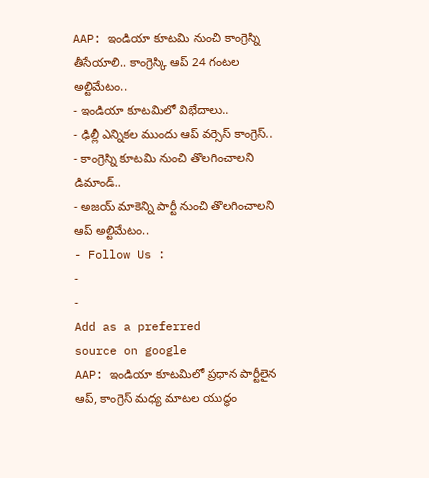AAP: ఇండియా కూటమి నుంచి కాంగ్రెస్ని తీసేయాలి.. కాంగ్రెస్కి ఆప్ 24 గంటల అల్టిమేటం..
- ఇండియా కూటమిలో విభేదాలు..
- ఢిల్లీ ఎన్నికల ముందు ఆప్ వర్సెస్ కాంగ్రెస్..
- కాంగ్రెస్ని కూటమి నుంచి తొలగించాలని డిమాండ్..
- అజయ్ మాకెన్ని పార్టీ నుంచి తొలగించాలని ఆప్ అల్టిమేటం..
- Follow Us :
-
-
Add as a preferred
source on google
AAP: ఇండియా కూటమిలో ప్రధాన పార్టీలైన ఆప్, కాంగ్రెస్ మధ్య మాటల యుద్ధం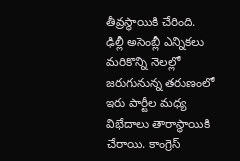తీవ్రస్థాయికి చేరింది. ఢిల్లీ అసెంబ్లీ ఎన్నికలు మరికొన్ని నెలల్లో జరుగునున్న తరుణంలో ఇరు పార్టీల మధ్య విభేదాలు తారాస్థాయికి చేరాయి. కాంగ్రెస్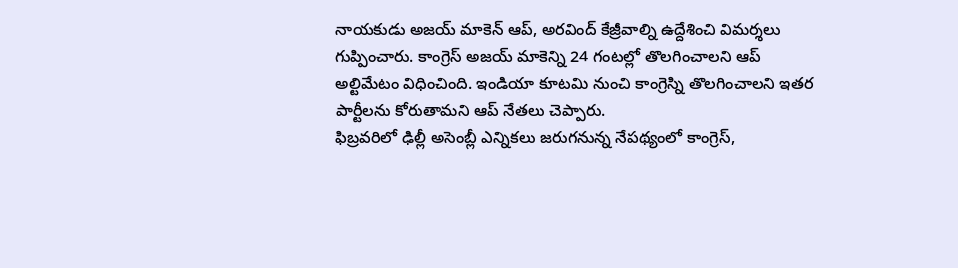నాయకుడు అజయ్ మాకెన్ ఆప్, అరవింద్ కేజ్రీవాల్ని ఉద్దేశించి విమర్శలు గుప్పించారు. కాంగ్రెస్ అజయ్ మాకెన్ని 24 గంటల్లో తొలగించాలని ఆప్ అల్టిమేటం విధించింది. ఇండియా కూటమి నుంచి కాంగ్రెస్ని తొలగించాలని ఇతర పార్టీలను కోరుతామని ఆప్ నేతలు చెప్పారు.
ఫిబ్రవరిలో ఢిల్లీ అసెంబ్లీ ఎన్నికలు జరుగనున్న నేపథ్యంలో కాంగ్రెస్,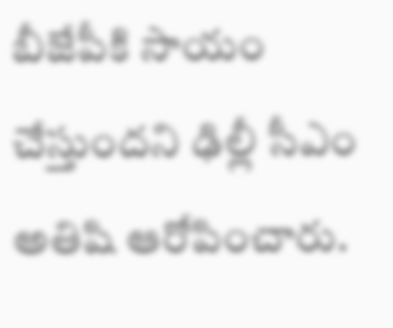బీజేపీకి సాయం చేస్తుందని ఢిల్లీ సీఎం అతిషి ఆరోపించారు.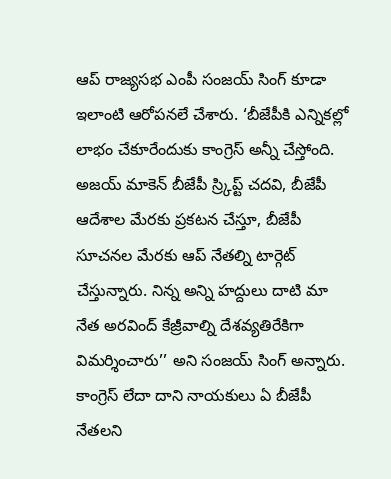ఆప్ రాజ్యసభ ఎంపీ సంజయ్ సింగ్ కూడా ఇలాంటి ఆరోపనలే చేశారు. ‘బీజేపీకి ఎన్నికల్లో లాభం చేకూరేందుకు కాంగ్రెస్ అన్నీ చేస్తోంది. అజయ్ మాకెన్ బీజేపీ స్ర్కిప్ట్ చదవి, బీజేపీ ఆదేశాల మేరకు ప్రకటన చేస్తూ, బీజేపీ సూచనల మేరకు ఆప్ నేతల్ని టార్గెట్ చేస్తున్నారు. నిన్న అన్ని హద్దులు దాటి మా నేత అరవింద్ కేజ్రీవాల్ని దేశవ్యతిరేకిగా విమర్శించారు’’ అని సంజయ్ సింగ్ అన్నారు. కాంగ్రెస్ లేదా దాని నాయకులు ఏ బీజేపీ నేతలని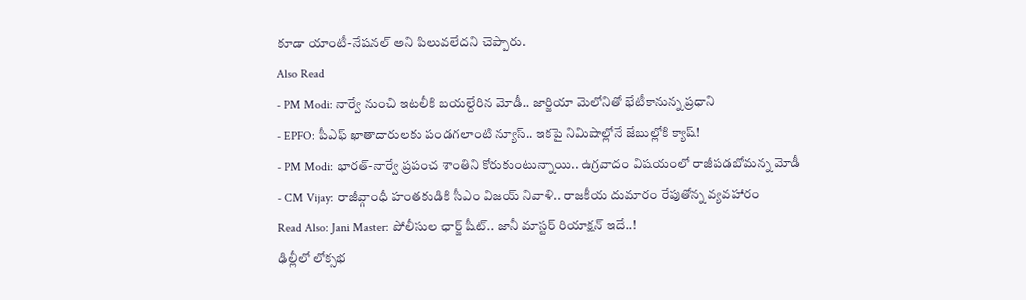కూడా యాంటీ-నేషనల్ అని పిలువలేదని చెప్పారు.
Also Read
- PM Modi: నార్వే నుంచి ఇటలీకి బయల్దేరిన మోడీ.. జార్జియా మెలోనితో భేటీకానున్న ప్రధాని
- EPFO: పీఎఫ్ ఖాతాదారులకు పండగలాంటి న్యూస్.. ఇకపై నిమిషాల్లోనే జేబుల్లోకి క్యాష్!
- PM Modi: భారత్-నార్వే ప్రపంచ శాంతిని కోరుకుంటున్నాయి.. ఉగ్రవాదం విషయంలో రాజీపడబోమన్న మోడీ
- CM Vijay: రాజీవ్గాంధీ హంతకుడికి సీఎం విజయ్ నివాళి.. రాజకీయ దుమారం రేపుతోన్న వ్యవహారం
Read Also: Jani Master: పోలీసుల ఛార్జ్ షీట్.. జానీ మాస్టర్ రియాక్షన్ ఇదే..!
ఢిల్లీలో లోక్సభ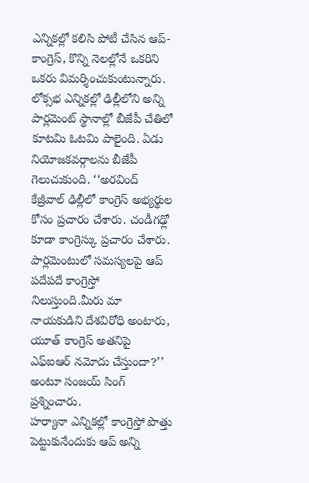ఎన్నికల్లో కలిసి పోటీ చేసిన ఆప్-కాంగ్రెస్, కొన్ని నెలల్లోనే ఒకరిని ఒకరు విమర్శించుకుంటున్నారు. లోక్సభ ఎన్నికల్లో ఢిల్లీలోని అన్ని పార్లమెంట్ స్థానాల్లో బీజేపీ చేతిలో కూటమి ఓటమి పాలైంది. ఏడు నియోజకవర్గాలను బీజేపీ గెలుచుకుంది. ‘‘అరవింద్ కేజ్రీవాల్ ఢిల్లీలో కాంగ్రెస్ అభ్యర్థుల కోసం ప్రచారం చేశారు. చండీగఢ్లో కూడా కాంగ్రెస్కు ప్రచారం చేశారు. పార్లమెంటులో సమస్యలపై ఆప్ పదేపదే కాంగ్రెస్తో నిలుస్తుంది.మీరు మా నాయకుడిని దేశవిరోధి అంటారు, యూత్ కాంగ్రెస్ అతనిపై ఎఫ్ఐఆర్ నమోదు చేస్తుందా?’’ అంటూ సంజయ్ సింగ్ ప్రశ్నించారు.
హర్యానా ఎన్నికల్లో కాంగ్రెస్తో పొత్తు పెట్టుకునేందుకు ఆప్ అన్ని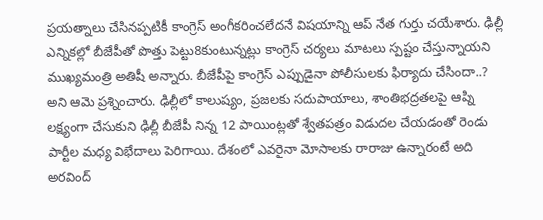ప్రయత్నాలు చేసినప్పటికీ కాంగ్రెస్ అంగీకరించలేదనే విషయాన్ని ఆప్ నేత గుర్తు చయేశారు. ఢిల్లీ ఎన్నికల్లో బీజేపీతో పొత్తు పెట్టు8కుంటున్నట్లు కాంగ్రెస్ చర్యలు మాటలు స్పష్టం చేస్తున్నాయని ముఖ్యమంత్రి అతిషీ అన్నారు. బీజేపీపై కాంగ్రెస్ ఎప్పుడైనా పోలీసులకు ఫిర్యాదు చేసిందా..? అని ఆమె ప్రశ్నించారు. ఢిల్లీలో కాలుష్యం, ప్రజలకు సదుపాయాలు, శాంతిభద్రతలపై ఆప్ని లక్ష్యంగా చేసుకుని ఢిల్లీ బీజేపీ నిన్న 12 పాయింట్లతో శ్వేతపత్రం విడుదల చేయడంతో రెండు పార్టీల మధ్య విభేదాలు పెరిగాయి. దేశంలో ఎవరైనా మోసాలకు రారాజు ఉన్నారంటే అది అరవింద్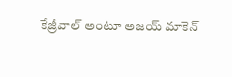కేజ్రీవాల్ అంటూ అజయ్ మాకెన్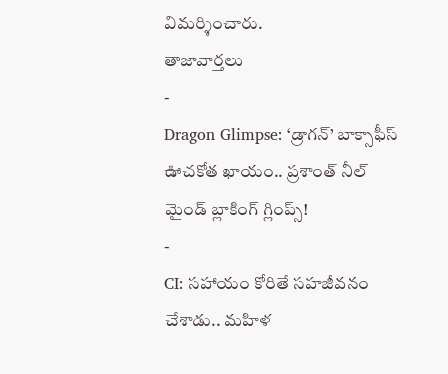విమర్శించారు.
తాజావార్తలు
-
Dragon Glimpse: ‘డ్రాగన్’ బాక్సాఫీస్ ఊచకోత ఖాయం.. ప్రశాంత్ నీల్ మైండ్ బ్లాకింగ్ గ్లింప్స్!
-
CI: సహాయం కోరితే సహజీవనం చేశాడు.. మహిళ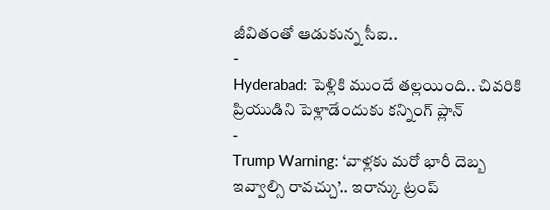జీవితంతో ఆడుకున్న సీఐ..
-
Hyderabad: పెళ్లికి ముందే తల్లయింది.. చివరికి ప్రియుడిని పెళ్లాడేందుకు కన్నింగ్ ప్లాన్
-
Trump Warning: ‘వాళ్లకు మరో భారీ దెబ్బ ఇవ్వాల్సి రావచ్చు’.. ఇరాన్కు ట్రంప్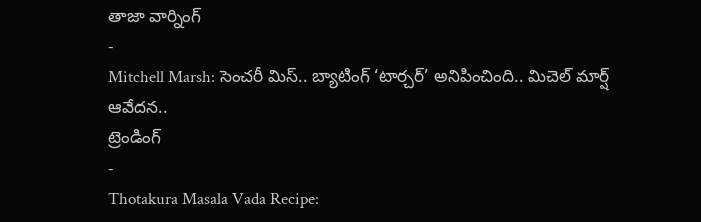తాజా వార్నింగ్
-
Mitchell Marsh: సెంచరీ మిస్.. బ్యాటింగ్ ‘టార్చర్’ అనిపించింది.. మిచెల్ మార్ష్ ఆవేదన..
ట్రెండింగ్
-
Thotakura Masala Vada Recipe: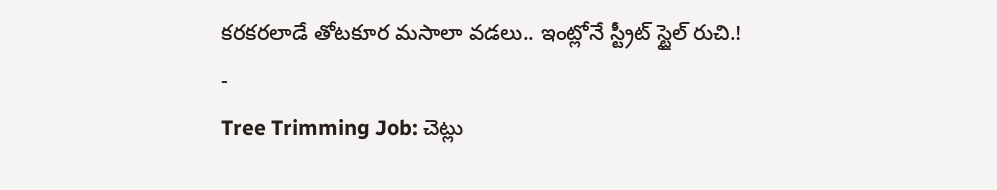కరకరలాడే తోటకూర మసాలా వడలు.. ఇంట్లోనే స్ట్రీట్ స్టైల్ రుచి.!
-
Tree Trimming Job: చెట్లు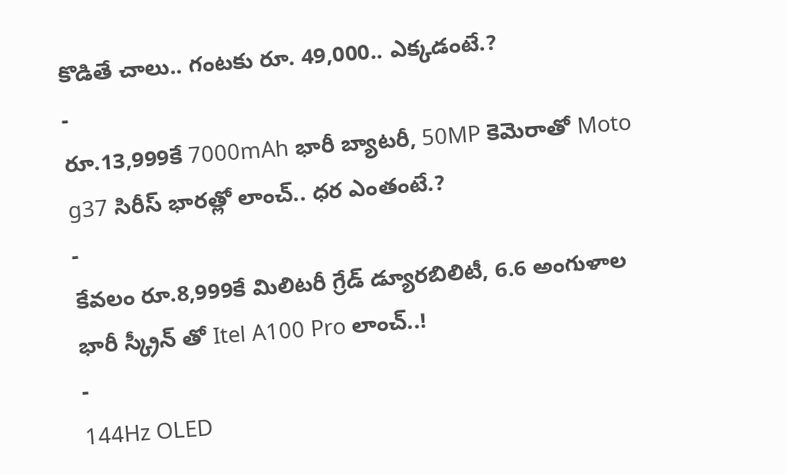కొడితే చాలు.. గంటకు రూ. 49,000.. ఎక్కడంటే.?
-
రూ.13,999కే 7000mAh భారీ బ్యాటరీ, 50MP కెమెరాతో Moto g37 సిరీస్ భారత్లో లాంచ్.. ధర ఎంతంటే.?
-
కేవలం రూ.8,999కే మిలిటరీ గ్రేడ్ డ్యూరబిలిటీ, 6.6 అంగుళాల భారీ స్క్రీన్ తో Itel A100 Pro లాంచ్..!
-
144Hz OLED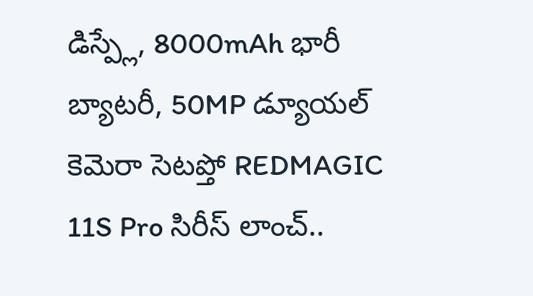డిస్ప్లే, 8000mAh భారీ బ్యాటరీ, 50MP డ్యూయల్ కెమెరా సెటప్తో REDMAGIC 11S Pro సిరీస్ లాంచ్..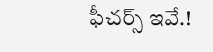ఫీచర్స్ ఇవే.!